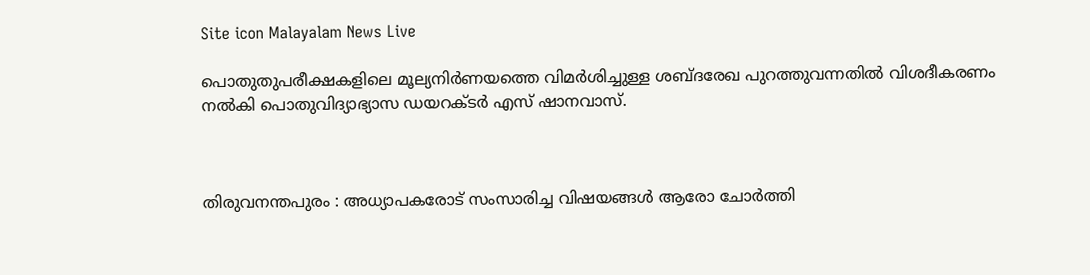Site icon Malayalam News Live

പൊതുതുപരീക്ഷകളിലെ മൂല്യനിര്‍ണയത്തെ വിമര്‍ശിച്ചുള്ള ശബ്ദരേഖ പുറത്തുവന്നതില്‍ വിശദീകരണം നല്‍കി പൊതുവിദ്യാഭ്യാസ ഡയറക്ടര്‍ എസ് ഷാനവാസ്.



തിരുവനന്തപുരം : അധ്യാപകരോട് സംസാരിച്ച വിഷയങ്ങള്‍ ആരോ ചോര്‍ത്തി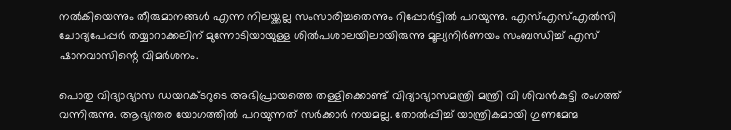നല്‍കിയെന്നും തീരുമാനങ്ങള്‍ എന്ന നിലയ്ക്കല്ല സംസാരിച്ചതെന്നും റിപ്പോര്‍ട്ടില്‍ പറയുന്നു. എസ്‌എസ്‌എല്‍സി ചോദ്യപേപ്പര്‍ തയ്യാറാക്കലിന് മുന്നോടിയായുള്ള ശില്‍പശാലയിലായിരുന്നു മൂല്യനിര്‍ണയം സംബന്ധിച്ച്‌ എസ് ഷാനവാസിന്റെ വിമര്‍ശനം.

പൊതു വിദ്യാഭ്യാസ ഡയറക്ടറുടെ അഭിപ്രായത്തെ തള്ളിക്കൊണ്ട് വിദ്യാഭ്യാസമന്ത്രി മന്ത്രി വി ശിവൻകുട്ടി രംഗത്ത് വന്നിരുന്നു. ആഭ്യന്തര യോഗത്തില്‍ പറയുന്നത് സര്‍ക്കാര്‍ നയമല്ല. തോല്‍പ്പിച്ച്‌ യാന്ത്രികമായി ഗുണമേന്മ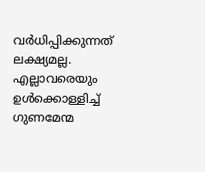വര്‍ധിപ്പിക്കുന്നത് ലക്ഷ്യമല്ല. എല്ലാവരെയും ഉള്‍ക്കൊള്ളിച്ച്‌ ഗുണമേന്മ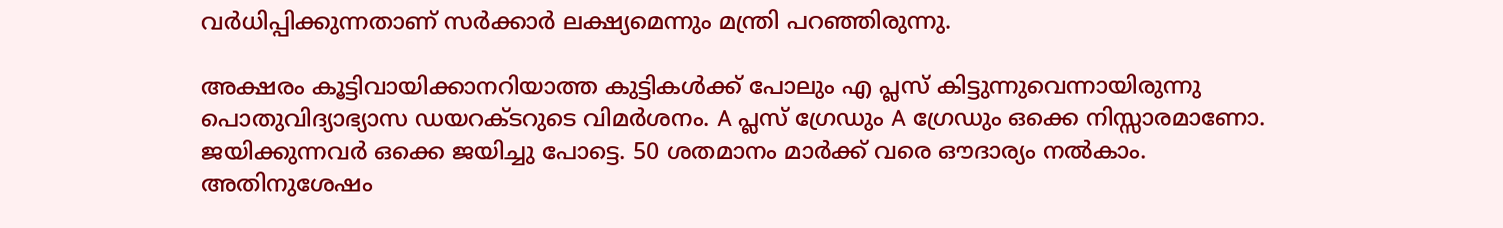വര്‍ധിപ്പിക്കുന്നതാണ് സര്‍ക്കാര്‍ ലക്ഷ്യമെന്നും മന്ത്രി പറഞ്ഞിരുന്നു.

അക്ഷരം കൂട്ടിവായിക്കാനറിയാത്ത കുട്ടികള്‍ക്ക് പോലും എ പ്ലസ് കിട്ടുന്നുവെന്നായിരുന്നു പൊതുവിദ്യാഭ്യാസ ഡയറക്ടറുടെ വിമര്‍ശനം. A പ്ലസ് ഗ്രേഡും A ഗ്രേഡും ഒക്കെ നിസ്സാരമാണോ. ജയിക്കുന്നവര്‍ ഒക്കെ ജയിച്ചു പോട്ടെ. 50 ശതമാനം മാര്‍ക്ക് വരെ ഔദാര്യം നല്‍കാം. അതിനുശേഷം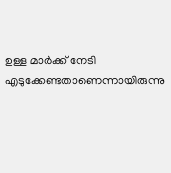ഉള്ള മാര്‍ക്ക് നേടി എടുക്കേണ്ടതാണെന്നായിരുന്നു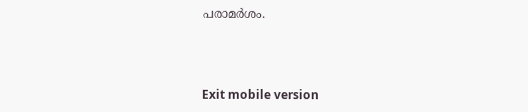പരാമര്‍ശം.



Exit mobile version